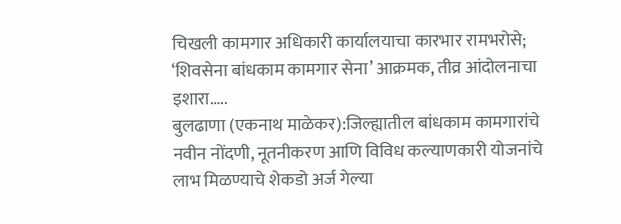चिखली कामगार अधिकारी कार्यालयाचा कारभार रामभरोसे; ‘शिवसेना बांधकाम कामगार सेना’ आक्रमक, तीव्र आंदोलनाचा इशारा…..
बुलढाणा (एकनाथ माळेकर):जिल्ह्यातील बांधकाम कामगारांचे नवीन नोंदणी, नूतनीकरण आणि विविध कल्याणकारी योजनांचे लाभ मिळण्याचे शेकडो अर्ज गेल्या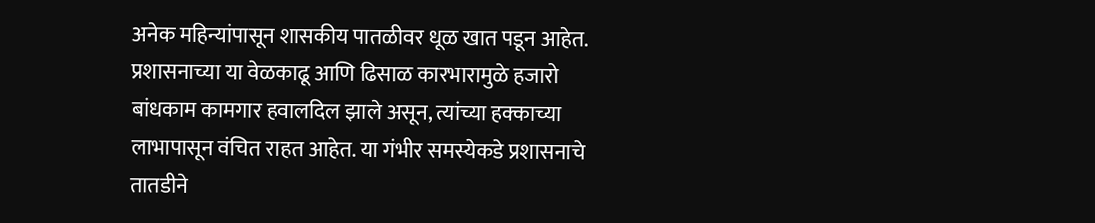अनेक महिन्यांपासून शासकीय पातळीवर धूळ खात पडून आहेत. प्रशासनाच्या या वेळकाढू आणि ढिसाळ कारभारामुळे हजारो बांधकाम कामगार हवालदिल झाले असून, त्यांच्या हक्काच्या लाभापासून वंचित राहत आहेत. या गंभीर समस्येकडे प्रशासनाचे तातडीने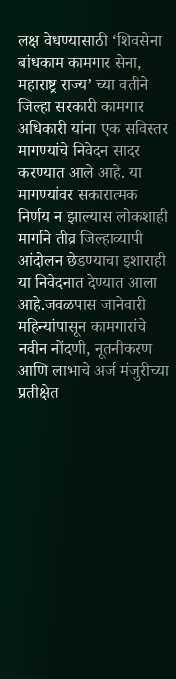लक्ष वेधण्यासाठी ‘शिवसेना बांधकाम कामगार सेना, महाराष्ट्र राज्य’ च्या वतीने जिल्हा सरकारी कामगार अधिकारी यांना एक सविस्तर मागण्यांचे निवेदन सादर करण्यात आले आहे. या मागण्यांवर सकारात्मक निर्णय न झाल्यास लोकशाही मार्गाने तीव्र जिल्हाव्यापी आंदोलन छेडण्याचा इशाराही या निवेदनात देण्यात आला आहे.जवळपास जानेवारी महिन्यांपासून कामगारांचे नवीन नोंदणी, नूतनीकरण आणि लाभाचे अर्ज मंजुरीच्या प्रतीक्षेत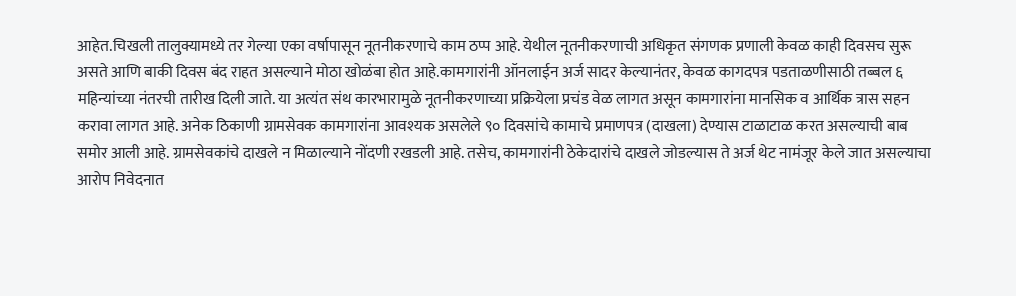आहेत.चिखली तालुक्यामध्ये तर गेल्या एका वर्षापासून नूतनीकरणाचे काम ठप्प आहे. येथील नूतनीकरणाची अधिकृत संगणक प्रणाली केवळ काही दिवसच सुरू असते आणि बाकी दिवस बंद राहत असल्याने मोठा खोळंबा होत आहे.कामगारांनी ऑनलाईन अर्ज सादर केल्यानंतर, केवळ कागदपत्र पडताळणीसाठी तब्बल ६ महिन्यांच्या नंतरची तारीख दिली जाते. या अत्यंत संथ कारभारामुळे नूतनीकरणाच्या प्रक्रियेला प्रचंड वेळ लागत असून कामगारांना मानसिक व आर्थिक त्रास सहन करावा लागत आहे. अनेक ठिकाणी ग्रामसेवक कामगारांना आवश्यक असलेले ९० दिवसांचे कामाचे प्रमाणपत्र (दाखला) देण्यास टाळाटाळ करत असल्याची बाब समोर आली आहे. ग्रामसेवकांचे दाखले न मिळाल्याने नोंदणी रखडली आहे. तसेच, कामगारांनी ठेकेदारांचे दाखले जोडल्यास ते अर्ज थेट नामंजूर केले जात असल्याचा आरोप निवेदनात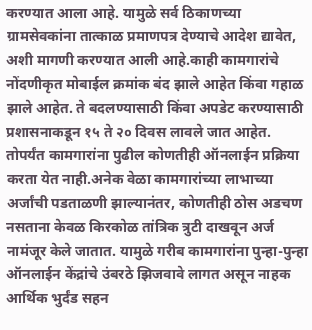करण्यात आला आहे. यामुळे सर्व ठिकाणच्या ग्रामसेवकांना तात्काळ प्रमाणपत्र देण्याचे आदेश द्यावेत, अशी मागणी करण्यात आली आहे.काही कामगारांचे नोंदणीकृत मोबाईल क्रमांक बंद झाले आहेत किंवा गहाळ झाले आहेत. ते बदलण्यासाठी किंवा अपडेट करण्यासाठी प्रशासनाकडून १५ ते २० दिवस लावले जात आहेत. तोपर्यंत कामगारांना पुढील कोणतीही ऑनलाईन प्रक्रिया करता येत नाही.अनेक वेळा कामगारांच्या लाभाच्या अर्जांची पडताळणी झाल्यानंतर, कोणतीही ठोस अडचण नसताना केवळ किरकोळ तांत्रिक त्रुटी दाखवून अर्ज नामंजूर केले जातात. यामुळे गरीब कामगारांना पुन्हा-पुन्हा ऑनलाईन केंद्रांचे उंबरठे झिजवावे लागत असून नाहक आर्थिक भुर्दंड सहन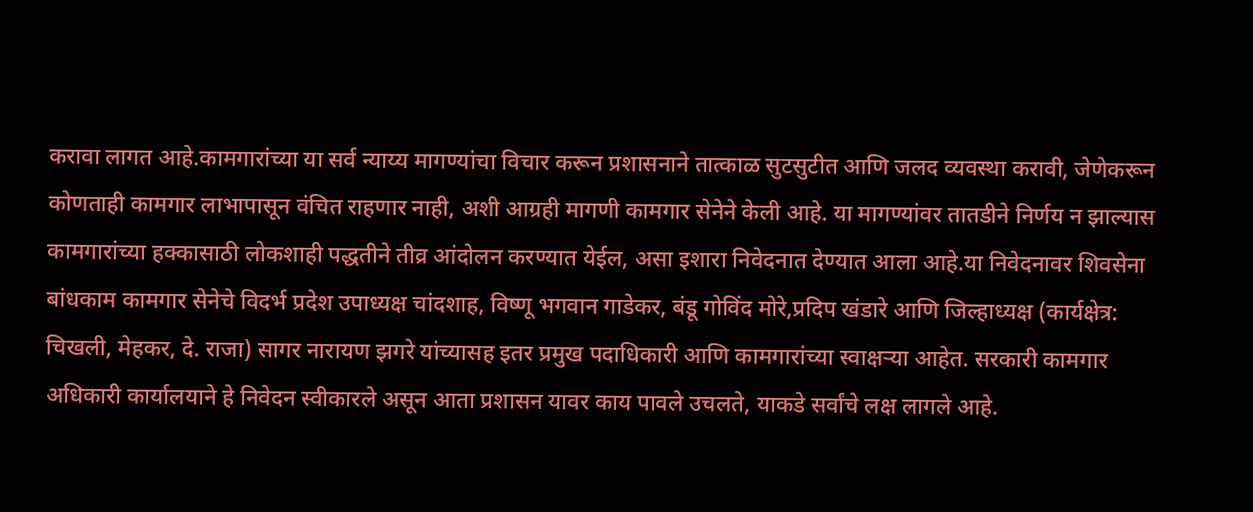करावा लागत आहे.कामगारांच्या या सर्व न्याय्य मागण्यांचा विचार करून प्रशासनाने तात्काळ सुटसुटीत आणि जलद व्यवस्था करावी, जेणेकरून कोणताही कामगार लाभापासून वंचित राहणार नाही, अशी आग्रही मागणी कामगार सेनेने केली आहे. या मागण्यांवर तातडीने निर्णय न झाल्यास कामगारांच्या हक्कासाठी लोकशाही पद्धतीने तीव्र आंदोलन करण्यात येईल, असा इशारा निवेदनात देण्यात आला आहे.या निवेदनावर शिवसेना बांधकाम कामगार सेनेचे विदर्भ प्रदेश उपाध्यक्ष चांदशाह, विष्णू भगवान गाडेकर, बंडू गोविंद मोरे,प्रदिप खंडारे आणि जिल्हाध्यक्ष (कार्यक्षेत्र: चिखली, मेहकर, दे. राजा) सागर नारायण झगरे यांच्यासह इतर प्रमुख पदाधिकारी आणि कामगारांच्या स्वाक्षऱ्या आहेत. सरकारी कामगार अधिकारी कार्यालयाने हे निवेदन स्वीकारले असून आता प्रशासन यावर काय पावले उचलते, याकडे सर्वांचे लक्ष लागले आहे.